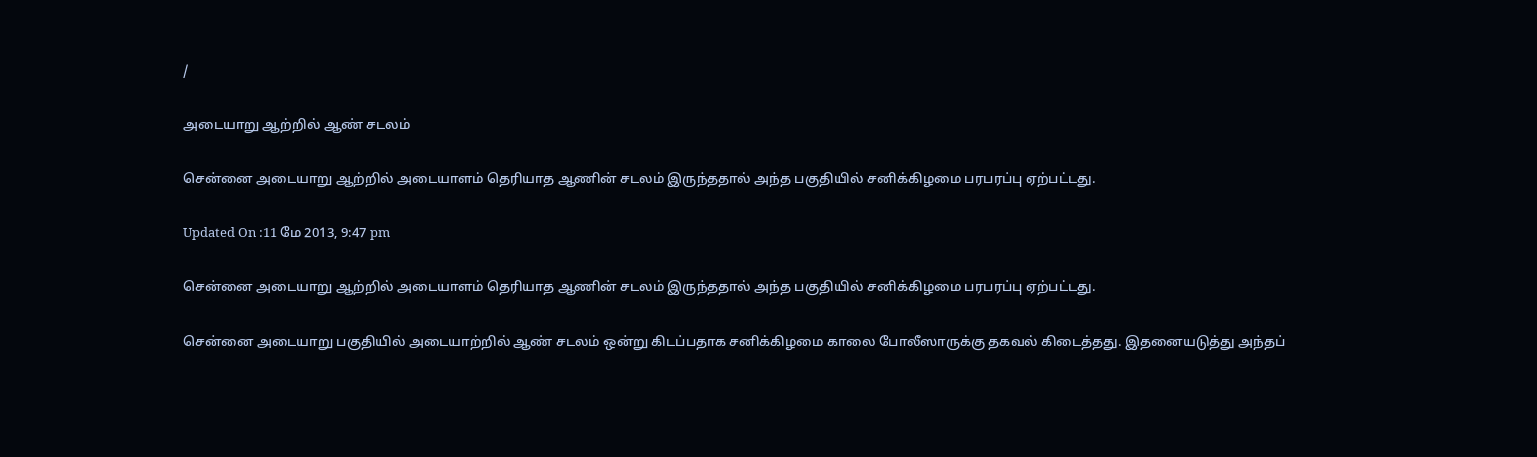/

அடையாறு ஆற்றில் ஆண் சடலம்

சென்னை அடையாறு ஆற்றில் அடையாளம் தெரியாத ஆணின் சடலம் இருந்ததால் அந்த பகுதியில் சனிக்கிழமை பரபரப்பு ஏற்பட்டது.

Updated On :11 மே 2013, 9:47 pm

சென்னை அடையாறு ஆற்றில் அடையாளம் தெரியாத ஆணின் சடலம் இருந்ததால் அந்த பகுதியில் சனிக்கிழமை பரபரப்பு ஏற்பட்டது.

சென்னை அடையாறு பகுதியில் அடையாற்றில் ஆண் சடலம் ஒன்று கிடப்பதாக சனிக்கிழமை காலை போலீஸாருக்கு தகவல் கிடைத்தது. இதனையடுத்து அந்தப்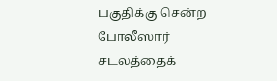பகுதிக்கு சென்ற போலீஸார் சடலத்தைக்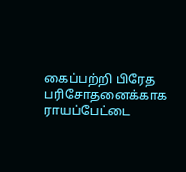கைப்பற்றி பிரேத பரிசோதனைக்காக ராயப்பேட்டை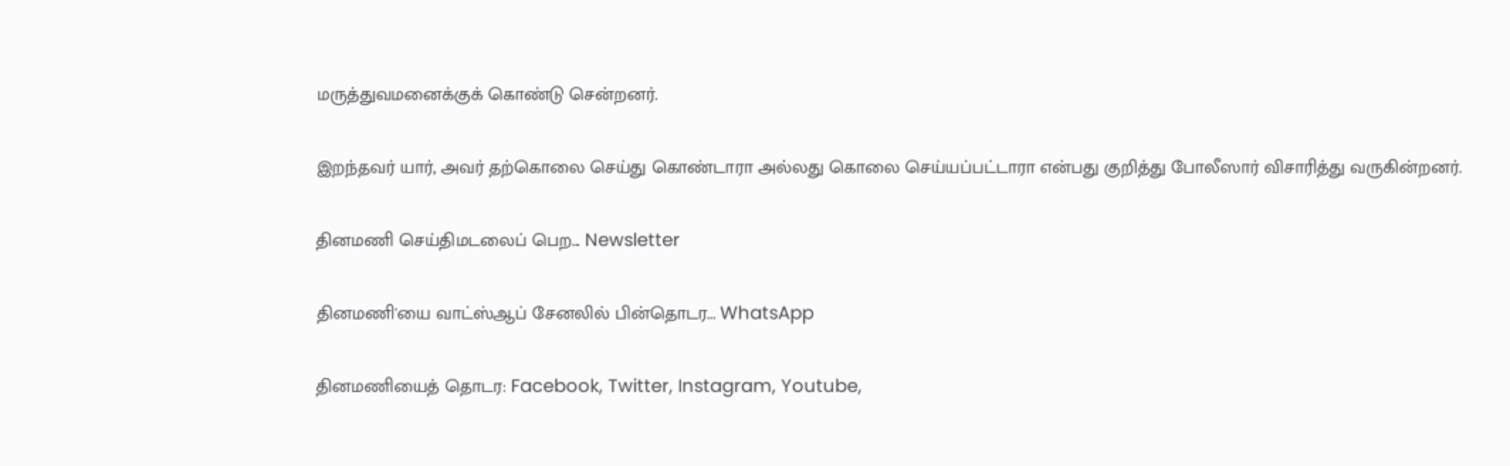மருத்துவமனைக்குக் கொண்டு சென்றனர்.

இறந்தவர் யார், அவர் தற்கொலை செய்து கொண்டாரா அல்லது கொலை செய்யப்பட்டாரா என்பது குறித்து போலீஸார் விசாரித்து வருகின்றனர்.

தினமணி செய்திமடலைப் பெற... Newsletter

தினமணி'யை வாட்ஸ்ஆப் சேனலில் பின்தொடர... WhatsApp

தினமணியைத் தொடர: Facebook, Twitter, Instagram, Youtube,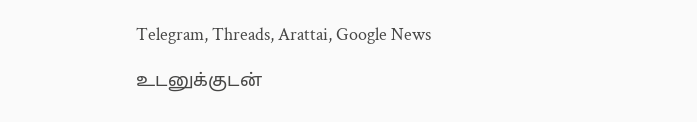Telegram, Threads, Arattai, Google News

உடனுக்குடன்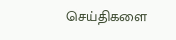செய்திகளை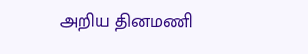அறிய தினமணி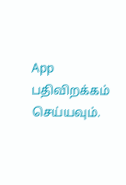App பதிவிறக்கம் செய்யவும்.